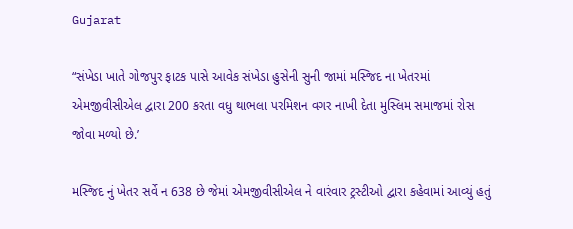Gujarat

“સંખેડા ખાતે ગોજપુર ફાટક પાસે આવેક સંખેડા હુસેની સુની જામાં મસ્જિદ ના ખેતરમાં એમજીવીસીએલ દ્વારા 200 કરતા વધુ થાભલા પરમિશન વગર નાખી દેતા મુસ્લિમ સમાજમાં રોસ જોવા મળ્યો છે.’

મસ્જિદ નું ખેતર સર્વે ન 638 છે જેમાં એમજીવીસીએલ ને વારંવાર ટ્રસ્ટીઓ દ્વારા કહેવામાં આવ્યું હતું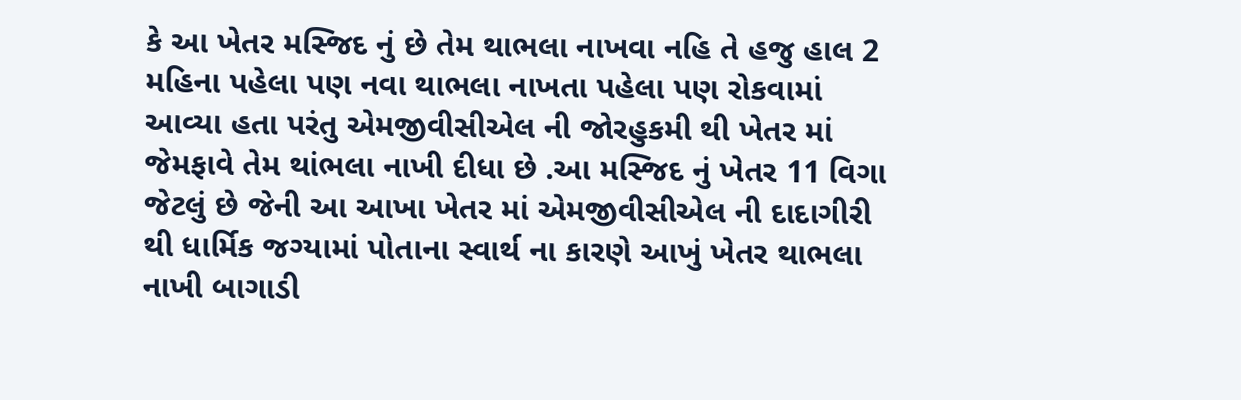કે આ ખેતર મસ્જિદ નું છે તેમ થાભલા નાખવા નહિ તે હજુ હાલ 2 મહિના પહેલા પણ નવા થાભલા નાખતા પહેલા પણ રોકવામાં આવ્યા હતા પરંતુ એમજીવીસીએલ ની જોરહુકમી થી ખેતર માં જેમફાવે તેમ થાંભલા નાખી દીધા છે .આ મસ્જિદ નું ખેતર 11 વિગા જેટલું છે જેની આ આખા ખેતર માં એમજીવીસીએલ ની દાદાગીરી થી ધાર્મિક જગ્યામાં પોતાના સ્વાર્થ ના કારણે આખું ખેતર થાભલા નાખી બાગાડી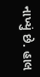નાખ્યું છે. હાલ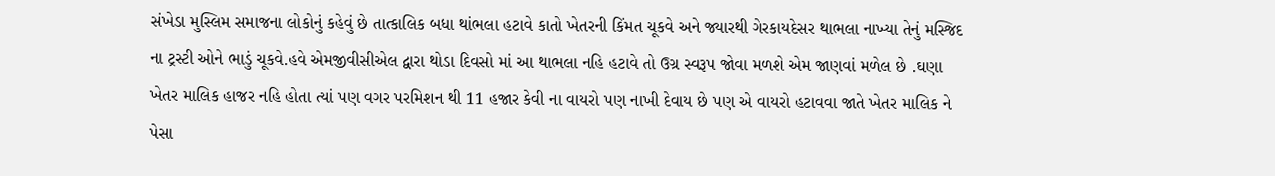સંખેડા મુસ્લિમ સમાજના લોકોનું કહેવું છે તાત્કાલિક બધા થાંભલા હટાવે કાતો ખેતરની કિંમત ચૂકવે અને જ્યારથી ગેરકાયદેસર થાભલા નાખ્યા તેનું મસ્જિદ ના ટ્રસ્ટી ઓને ભાડું ચૂકવે.હવે એમજીવીસીએલ દ્વારા થોડા દિવસો માં આ થાભલા નહિ હટાવે તો ઉગ્ર સ્વરૂપ જોવા મળશે એમ જાણવાં મળેલ છે .ઘણા ખેતર માલિક હાજર નહિ હોતા ત્યાં પણ વગર પરમિશન થી 11 હજાર કેવી ના વાયરો પણ નાખી દેવાય છે પણ એ વાયરો હટાવવા જાતે ખેતર માલિક ને પેસા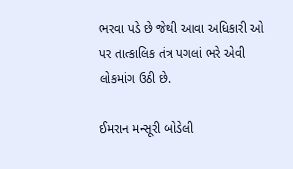ભરવા પડે છે જેથી આવા અધિકારી ઓ પર તાત્કાલિક તંત્ર પગલાં ભરે એવી લોકમાંગ ઉઠી છે.

ઈમરાન મન્સૂરી બોડેલી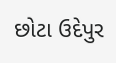છોટા ઉદેપુર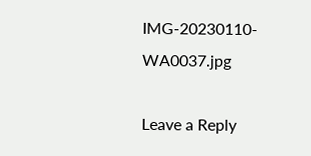IMG-20230110-WA0037.jpg

Leave a Reply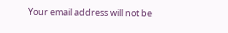Your email address will not be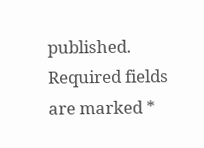published. Required fields are marked *